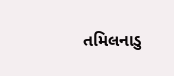તમિલનાડુ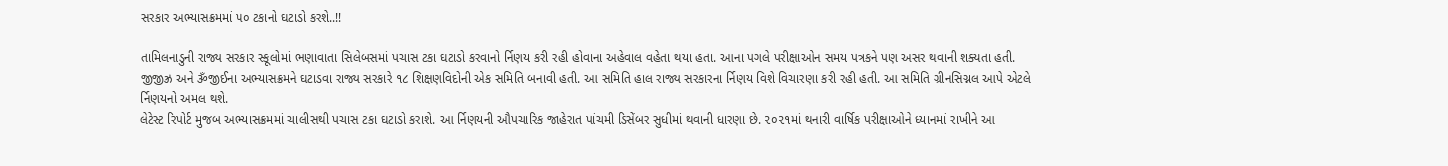સરકાર અભ્યાસક્રમમાં ૫૦ ટકાનો ઘટાડો કરશે..!!

તામિલનાડુની રાજ્ય સરકાર સ્કૂલોમાં ભણાવાતા સિલેબસમાં પચાસ ટકા ઘટાડો કરવાનો ર્નિણય કરી રહી હોવાના અહેવાલ વહેતા થયા હતા. આના પગલે પરીક્ષાઓન સમય પત્રકને પણ અસર થવાની શક્યતા હતી.
જીજીઝ્ર અને ૐજીઈના અભ્યાસક્રમને ઘટાડવા રાજ્ય સરકારે ૧૮ શિક્ષણવિદોની એક સમિતિ બનાવી હતી. આ સમિતિ હાલ રાજ્ય સરકારના ર્નિણય વિશે વિચારણા કરી રહી હતી. આ સમિતિ ગ્રીનસિગ્નલ આપે એટલે ર્નિણયનો અમલ થશે.
લેટેસ્ટ રિપોર્ટ મુજબ અભ્યાસક્રમમાં ચાલીસથી પચાસ ટકા ઘટાડો કરાશે. આ ર્નિણયની ઔપચારિક જાહેરાત પાંચમી ડિસેંબર સુધીમાં થવાની ધારણા છે. ૨૦૨૧માં થનારી વાર્ષિક પરીક્ષાઓને ધ્યાનમાં રાખીને આ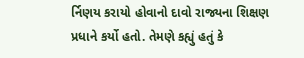ર્નિણય કરાયો હોવાનો દાવો રાજ્યના શિક્ષણ પ્રધાને કર્યો હતો. તેમણે કહ્યું હતું કે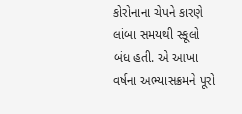કોરોનાના ચેપને કારણે લાંબા સમયથી સ્કૂલો બંધ હતી. એ આખા વર્ષના અભ્યાસક્રમને પૂરો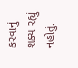કરવાનું શક્ય રહ્યું નહોતું.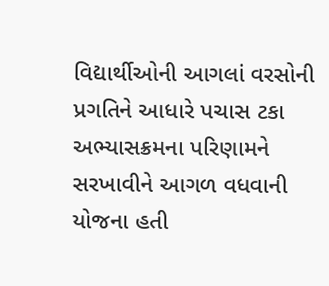વિદ્યાર્થીઓની આગલાં વરસોની પ્રગતિને આધારે પચાસ ટકા અભ્યાસક્રમના પરિણામને સરખાવીને આગળ વધવાની યોજના હતી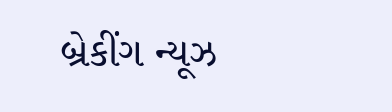બ્રેકીંગ ન્યૂઝ